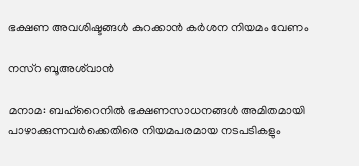ഭക്ഷണ അവശിഷ്ടങ്ങൾ കുറക്കാൻ കർശന നിയമം വേണം

നസ്റ ബൂഅശ്‍വാൻ

മനാമ: ബഹ്‌റൈനിൽ ഭക്ഷണസാധനങ്ങൾ അമിതമായി പാഴാക്കുന്നവർക്കെതിരെ നിയമപരമായ നടപടികളും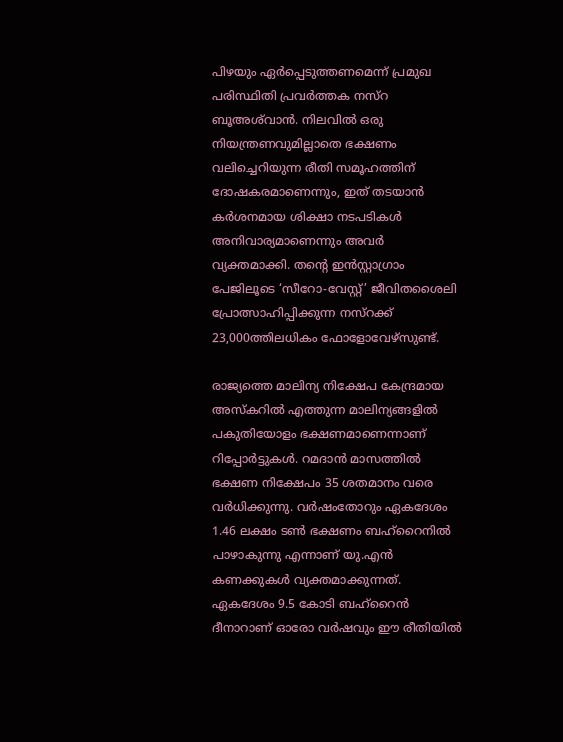പിഴയും ഏർപ്പെടുത്തണമെന്ന് പ്രമുഖ പരിസ്ഥിതി പ്രവർത്തക നസ്റ ബൂഅശ്‍വാൻ. നിലവിൽ ഒരു നിയന്ത്രണവുമില്ലാതെ ഭക്ഷണം വലിച്ചെറിയുന്ന രീതി സമൂഹത്തിന് ദോഷകരമാണെന്നും, ഇത് തടയാൻ കർശനമായ ശിക്ഷാ നടപടികൾ അനിവാര്യമാണെന്നും അവർ വ്യക്തമാക്കി. തന്റെ ഇൻസ്റ്റാഗ്രാം പേജിലൂടെ ‘സീറോ-വേസ്റ്റ്’ ജീവിതശൈലി പ്രോത്സാഹിപ്പിക്കുന്ന നസ്റക്ക് 23,000ത്തിലധികം ഫോളോവേഴ്‌സുണ്ട്.

രാജ്യത്തെ മാലിന്യ നിക്ഷേപ കേന്ദ്രമായ അസ്കറിൽ എത്തുന്ന മാലിന്യങ്ങളിൽ പകുതിയോളം ഭക്ഷണമാണെന്നാണ് റിപ്പോർട്ടുകൾ. റമദാൻ മാസത്തിൽ ഭക്ഷണ നിക്ഷേപം 35 ശതമാനം വരെ വർധിക്കുന്നു. വർഷംതോറും ഏകദേശം 1.46 ലക്ഷം ടൺ ഭക്ഷണം ബഹ്‌റൈനിൽ പാഴാകുന്നു എന്നാണ് യു.എൻ കണക്കുകൾ വ്യക്തമാക്കുന്നത്. ഏകദേശം 9.5 കോടി ബഹ്‌റൈൻ ദീനാറാണ് ഓരോ വർഷവും ഈ രീതിയിൽ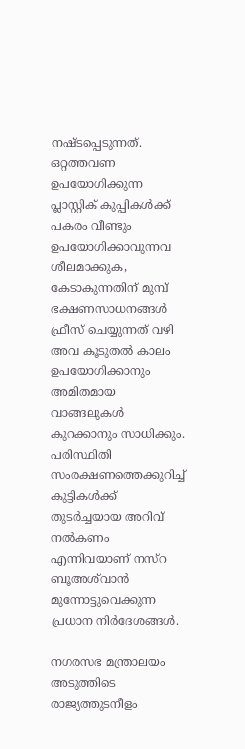നഷ്ടപ്പെടുന്നത്. ഒറ്റത്തവണ ഉപയോഗിക്കുന്ന പ്ലാസ്റ്റിക് കുപ്പികൾക്ക് പകരം വീണ്ടും ഉപയോഗിക്കാവുന്നവ ശീലമാക്കുക, കേടാകുന്നതിന് മുമ്പ് ഭക്ഷണസാധനങ്ങൾ ഫ്രീസ് ചെയ്യുന്നത് വഴി അവ കൂടുതൽ കാലം ഉപയോഗിക്കാനും അമിതമായ വാങ്ങലുകൾ കുറക്കാനും സാധിക്കും. പരിസ്ഥിതി സംരക്ഷണത്തെക്കുറിച്ച് കുട്ടികൾക്ക് തുടർച്ചയായ അറിവ് നൽകണം എന്നിവയാണ് നസ്റ ബൂഅശ്‍വാൻ മുന്നോട്ടുവെക്കുന്ന പ്രധാന നിർദേശങ്ങൾ.

നഗരസഭ മന്ത്രാലയം അടുത്തിടെ രാജ്യത്തുടനീളം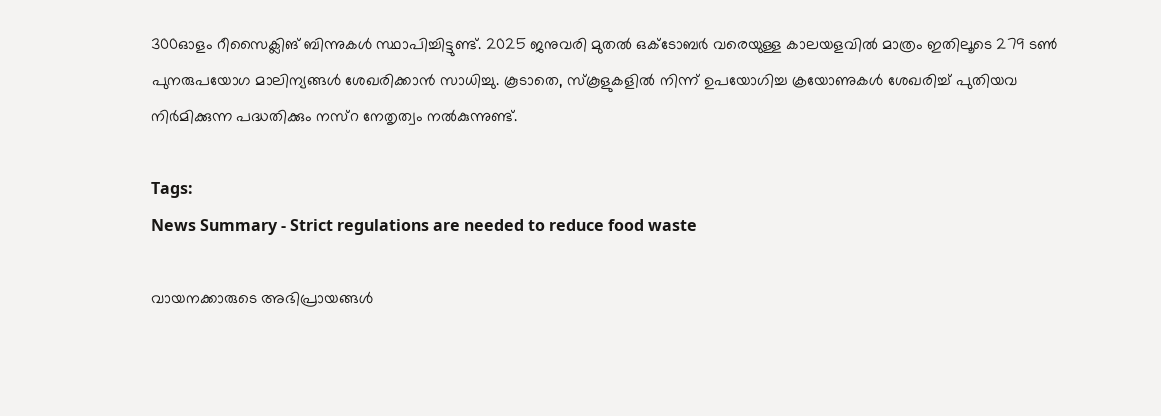300ഓളം റീസൈക്ലിങ് ബിന്നുകൾ സ്ഥാപിച്ചിട്ടുണ്ട്. 2025 ജനുവരി മുതൽ ഒക്ടോബർ വരെയുള്ള കാലയളവിൽ മാത്രം ഇതിലൂടെ 279 ടൺ പുനരുപയോഗ മാലിന്യങ്ങൾ ശേഖരിക്കാൻ സാധിച്ചു. കൂടാതെ, സ്കൂളുകളിൽ നിന്ന് ഉപയോഗിച്ച ക്രയോണുകൾ ശേഖരിച്ച് പുതിയവ നിർമിക്കുന്ന പദ്ധതിക്കും നസ്റ നേതൃത്വം നൽകുന്നുണ്ട്.

Tags:
News Summary - Strict regulations are needed to reduce food waste

വായനക്കാരുടെ അഭിപ്രായങ്ങള്‍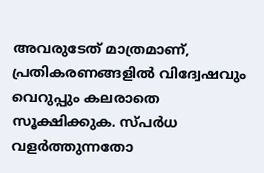അവരുടേത് മാത്രമാണ്, പ്രതികരണങ്ങളിൽ വിദ്വേഷവും വെറുപ്പും കലരാതെ സൂക്ഷിക്കുക. സ്പർധ വളർത്തുന്നതോ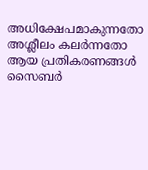അധിക്ഷേപമാകുന്നതോ അശ്ലീലം കലർന്നതോ ആയ പ്രതികരണങ്ങൾ സൈബർ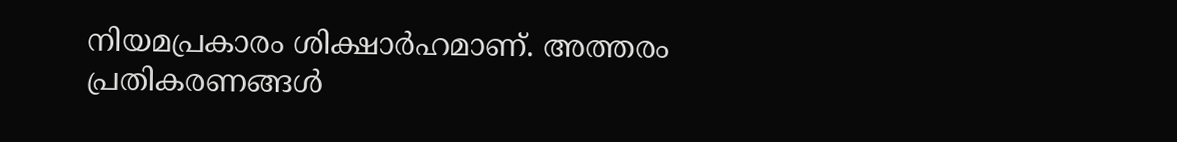നിയമപ്രകാരം ശിക്ഷാർഹമാണ്. അത്തരം പ്രതികരണങ്ങൾ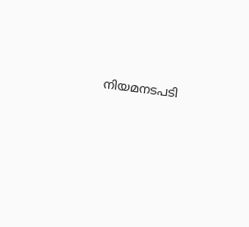നിയമനടപടി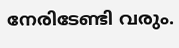നേരിടേണ്ടി വരും.